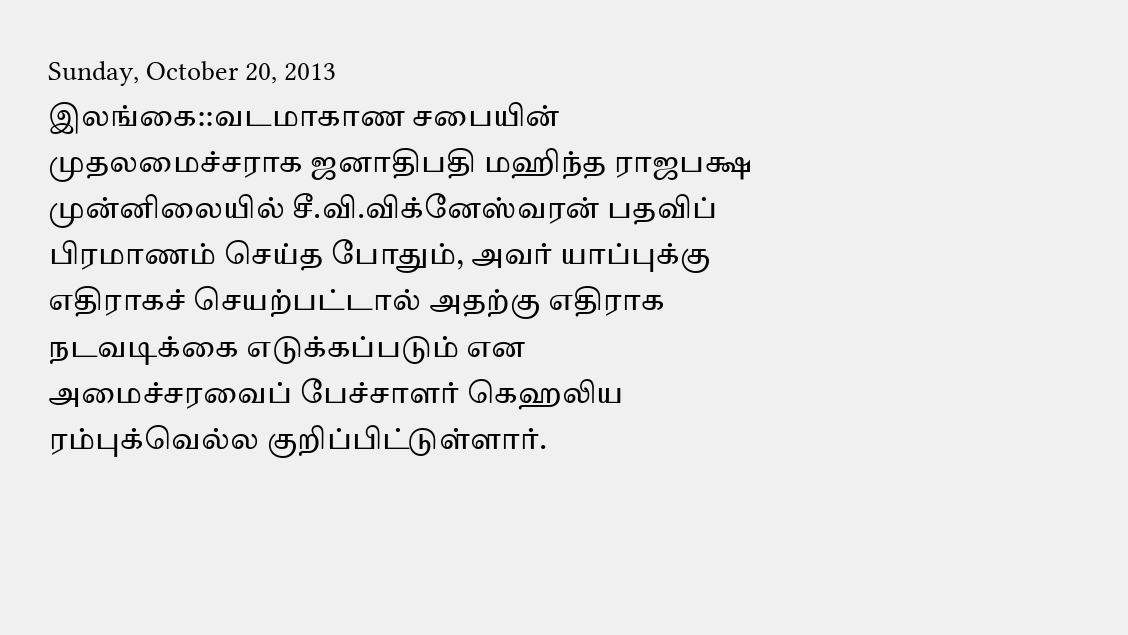Sunday, October 20, 2013
இலங்கை::வடமாகாண சபையின் முதலமைச்சராக ஜனாதிபதி மஹிந்த ராஜபக்ஷ முன்னிலையில் சீ.வி.விக்னேஸ்வரன் பதவிப் பிரமாணம் செய்த போதும், அவர் யாப்புக்கு எதிராகச் செயற்பட்டால் அதற்கு எதிராக நடவடிக்கை எடுக்கப்படும் என அமைச்சரவைப் பேச்சாளர் கெஹலிய ரம்புக்வெல்ல குறிப்பிட்டுள்ளார்.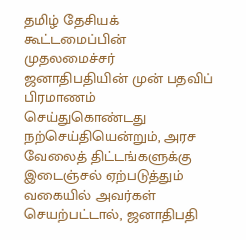தமிழ் தேசியக் கூட்டமைப்பின் முதலமைச்சர் ஜனாதிபதியின் முன் பதவிப் பிரமாணம் செய்துகொண்டது நற்செய்தியென்றும், அரச வேலைத் திட்டங்களுக்கு இடைஞ்சல் ஏற்படுத்தும் வகையில் அவர்கள் செயற்பட்டால், ஜனாதிபதி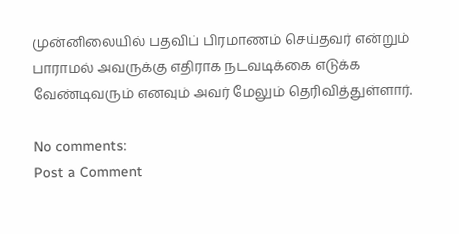முன்னிலையில் பதவிப் பிரமாணம் செய்தவர் என்றும் பாராமல் அவருக்கு எதிராக நடவடிக்கை எடுக்க வேண்டிவரும் எனவும் அவர் மேலும் தெரிவித்துள்ளார்.

No comments:
Post a Comment